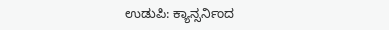ಉಡುಪಿ: ಕ್ಯಾನ್ಸರ್ನಿಂದ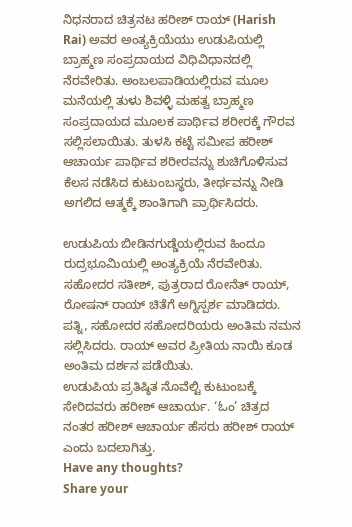ನಿಧನರಾದ ಚಿತ್ರನಟ ಹರೀಶ್ ರಾಯ್ (Harish Rai) ಅವರ ಅಂತ್ಯಕ್ರಿಯೆಯು ಉಡುಪಿಯಲ್ಲಿ ಬ್ರಾಹ್ಮಣ ಸಂಪ್ರದಾಯದ ವಿಧಿವಿಧಾನದಲ್ಲಿ ನೆರವೇರಿತು. ಅಂಬಲಪಾಡಿಯಲ್ಲಿರುವ ಮೂಲ ಮನೆಯಲ್ಲಿ ತುಳು ಶಿವಳ್ಳಿ ಮಹತ್ವ ಬ್ರಾಹ್ಮಣ ಸಂಪ್ರದಾಯದ ಮೂಲಕ ಪಾರ್ಥಿವ ಶರೀರಕ್ಕೆ ಗೌರವ ಸಲ್ಲಿಸಲಾಯಿತು. ತುಳಸಿ ಕಟ್ಟೆ ಸಮೀಪ ಹರೀಶ್ ಆಚಾರ್ಯ ಪಾರ್ಥಿವ ಶರೀರವನ್ನು ಶುಚಿಗೊಳಿಸುವ ಕೆಲಸ ನಡೆಸಿದ ಕುಟುಂಬಸ್ಥರು, ತೀರ್ಥವನ್ನು ನೀಡಿ ಅಗಲಿದ ಆತ್ಮಕ್ಕೆ ಶಾಂತಿಗಾಗಿ ಪ್ರಾರ್ಥಿಸಿದರು.

ಉಡುಪಿಯ ಬೀಡಿನಗುಡ್ಡೆಯಲ್ಲಿರುವ ಹಿಂದೂ ರುದ್ರಭೂಮಿಯಲ್ಲಿ ಅಂತ್ಯಕ್ರಿಯೆ ನೆರವೇರಿತು. ಸಹೋದರ ಸತೀಶ್, ಪುತ್ರರಾದ ರೋನೆತ್ ರಾಯ್, ರೋಷನ್ ರಾಯ್ ಚಿತೆಗೆ ಅಗ್ನಿಸ್ಪರ್ಶ ಮಾಡಿದರು. ಪತ್ನಿ, ಸಹೋದರ ಸಹೋದರಿಯರು ಅಂತಿಮ ನಮನ ಸಲ್ಲಿಸಿದರು. ರಾಯ್ ಅವರ ಪ್ರೀತಿಯ ನಾಯಿ ಕೂಡ ಅಂತಿಮ ದರ್ಶನ ಪಡೆಯಿತು.
ಉಡುಪಿಯ ಪ್ರತಿಷ್ಠಿತ ನೊವೆಲ್ಟಿ ಕುಟುಂಬಕ್ಕೆ ಸೇರಿದವರು ಹರೀಶ್ ಆಚಾರ್ಯ. ‘ಓಂ’ ಚಿತ್ರದ ನಂತರ ಹರೀಶ್ ಆಚಾರ್ಯ ಹೆಸರು ಹರೀಶ್ ರಾಯ್ ಎಂದು ಬದಲಾಗಿತ್ತು.
Have any thoughts?
Share your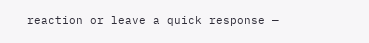reaction or leave a quick response —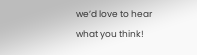we’d love to hear what you think!